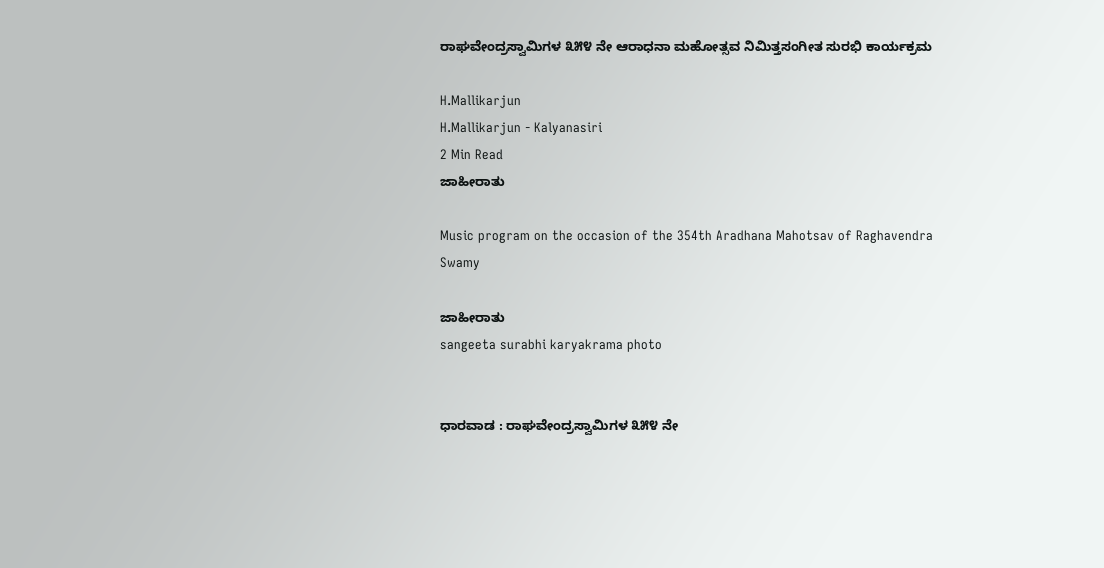ರಾಘವೇಂದ್ರಸ್ವಾಮಿಗಳ ೩೫೪ ನೇ ಆರಾಧನಾ ಮಹೋತ್ಸವ ನಿಮಿತ್ತಸಂಗೀತ ಸುರಭಿ ಕಾರ್ಯಕ್ರಮ

H.Mallikarjun
H.Mallikarjun - Kalyanasiri
2 Min Read
ಜಾಹೀರಾತು

Music program on the occasion of the 354th Aradhana Mahotsav of Raghavendra Swamy

ಜಾಹೀರಾತು
sangeeta surabhi karyakrama photo


ಧಾರವಾಡ : ರಾಘವೇಂದ್ರಸ್ವಾಮಿಗಳ ೩೫೪ ನೇ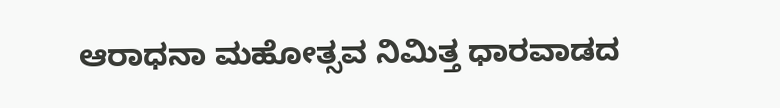ಆರಾಧನಾ ಮಹೋತ್ಸವ ನಿಮಿತ್ತ ಧಾರವಾಡದ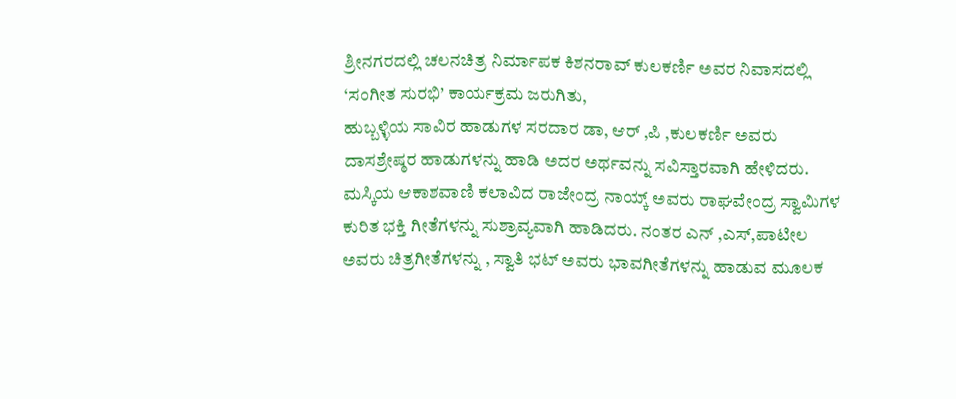ಶ್ರೀನಗರದಲ್ಲಿ ಚಲನಚಿತ್ರ ನಿರ್ಮಾಪಕ ಕಿಶನರಾವ್ ಕುಲಕರ್ಣಿ ಅವರ ನಿವಾಸದಲ್ಲಿ ‘ಸಂಗೀತ ಸುರಭಿ’ ಕಾರ್ಯಕ್ರಮ ಜರುಗಿತು,
ಹುಬ್ಬಳ್ಳಿಯ ಸಾವಿರ ಹಾಡುಗಳ ಸರದಾರ ಡಾ, ಆರ್ ,ಪಿ ,ಕುಲಕರ್ಣಿ ಅವರು ದಾಸಶ್ರೇಷ್ಠರ ಹಾಡುಗಳನ್ನು ಹಾಡಿ ಅದರ ಅರ್ಥವನ್ನು ಸವಿಸ್ತಾರವಾಗಿ ಹೇಳಿದರು. ಮಸ್ಕಿಯ ಆಕಾಶವಾಣಿ ಕಲಾವಿದ ರಾಜೇಂದ್ರ ನಾಯ್ಕ್ ಅವರು ರಾಘವೇಂದ್ರ ಸ್ವಾಮಿಗಳ ಕುರಿತ ಭಕ್ತಿ ಗೀತೆಗಳನ್ನು ಸುಶ್ರಾವ್ಯವಾಗಿ ಹಾಡಿದರು. ನಂತರ ಎನ್ ,ಎಸ್,ಪಾಟೀಲ ಅವರು ಚಿತ್ರಗೀತೆಗಳನ್ನು , ಸ್ವಾತಿ ಭಟ್ ಅವರು ಭಾವಗೀತೆಗಳನ್ನು ಹಾಡುವ ಮೂಲಕ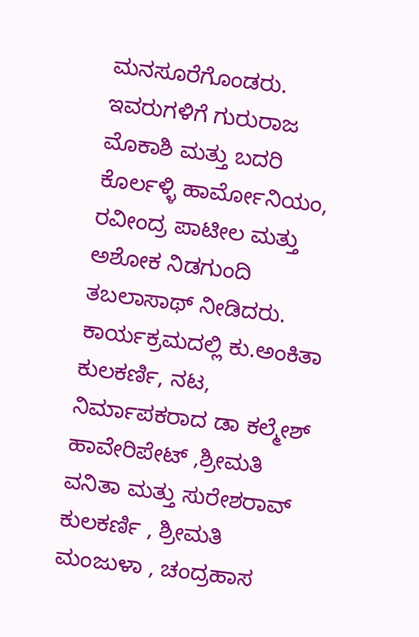ಮನಸೂರೆಗೊಂಡರು. ಇವರುಗಳಿಗೆ ಗುರುರಾಜ ಮೊಕಾಶಿ ಮತ್ತು ಬದರಿ ಕೊರ್ಲಳ್ಳಿ ಹಾರ್ಮೋನಿಯಂ, ರವೀಂದ್ರ ಪಾಟೀಲ ಮತ್ತು ಅಶೋಕ ನಿಡಗುಂದಿ ತಬಲಾಸಾಥ್ ನೀಡಿದರು. ಕಾರ್ಯಕ್ರಮದಲ್ಲಿ ಕು.ಅಂಕಿತಾ ಕುಲಕರ್ಣಿ, ನಟ, ನಿರ್ಮಾಪಕರಾದ ಡಾ ಕಲ್ಮೇಶ್ ಹಾವೇರಿಪೇಟ್ ,ಶ್ರೀಮತಿ ವನಿತಾ ಮತ್ತು ಸುರೇಶರಾವ್ ಕುಲಕರ್ಣಿ , ಶ್ರೀಮತಿ ಮಂಜುಳಾ , ಚಂದ್ರಹಾಸ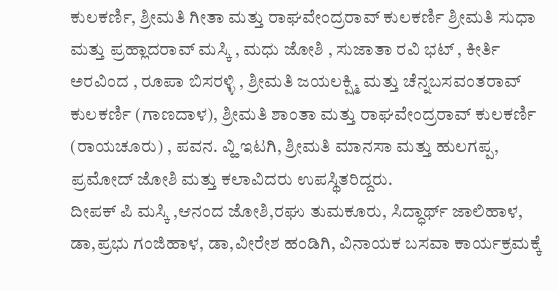ಕುಲಕರ್ಣಿ, ಶ್ರೀಮತಿ ಗೀತಾ ಮತ್ತು ರಾಘವೇಂದ್ರರಾವ್ ಕುಲಕರ್ಣಿ ಶ್ರೀಮತಿ ಸುಧಾ ಮತ್ತು ಪ್ರಹ್ಲಾದರಾವ್ ಮಸ್ಕಿ , ಮಧು ಜೋಶಿ , ಸುಜಾತಾ ರವಿ ಭಟ್ , ಕೀರ್ತಿ ಅರವಿಂದ , ರೂಪಾ ಬಿಸರಳ್ಳಿ , ಶ್ರೀಮತಿ ಜಯಲಕ್ಷ್ಮಿ ಮತ್ತು ಚೆನ್ನಬಸವಂತರಾವ್ ಕುಲಕರ್ಣಿ (ಗಾಣದಾಳ), ಶ್ರೀಮತಿ ಶಾಂತಾ ಮತ್ತು ರಾಘವೇಂದ್ರರಾವ್ ಕುಲಕರ್ಣಿ (ರಾಯಚೂರು) , ಪವನ. ವ್ಹಿ ಇಟಗಿ, ಶ್ರೀಮತಿ ಮಾನಸಾ ಮತ್ತು ಹುಲಗಪ್ಪ, ಪ್ರಮೋದ್ ಜೋಶಿ ಮತ್ತು ಕಲಾವಿದರು ಉಪಸ್ಥಿತರಿದ್ದರು.
ದೀಪಕ್ ಪಿ ಮಸ್ಕಿ ,ಆನಂದ ಜೋಶಿ,ರಘು ತುಮಕೂರು, ಸಿದ್ಧಾರ್ಥ್ ಜಾಲಿಹಾಳ, ಡಾ,ಪ್ರಭು ಗಂಜಿಹಾಳ, ಡಾ,ವೀರೇಶ ಹಂಡಿಗಿ, ವಿನಾಯಕ ಬಸವಾ ಕಾರ್ಯಕ್ರಮಕ್ಕೆ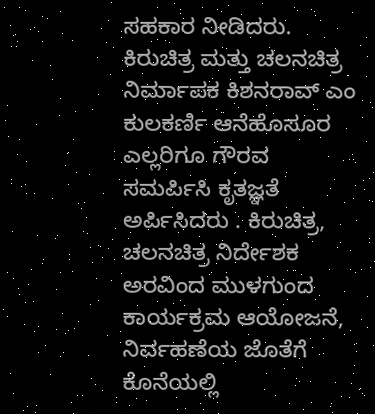ಸಹಕಾರ ನೀಡಿದರು. ಕಿರುಚಿತ್ರ ಮತ್ತು ಚಲನಚಿತ್ರ ನಿರ್ಮಾಪಕ ಕಿಶನರಾವ್ ಎಂ ಕುಲಕರ್ಣಿ ಆನೆಹೊಸೂರ ಎಲ್ಲರಿಗೂ ಗೌರವ ಸಮರ್ಪಿಸಿ ಕೃತಜ್ಞತೆ ಅರ್ಪಿಸಿದರು . ಕಿರುಚಿತ್ರ, ಚಲನಚಿತ್ರ ನಿರ್ದೇಶಕ ಅರವಿಂದ ಮುಳಗುಂದ ಕಾರ್ಯಕ್ರಮ ಆಯೋಜನೆ, ನಿರ್ವಹಣೆಯ ಜೊತೆಗೆ ಕೊನೆಯಲ್ಲಿ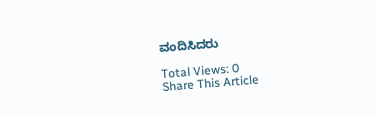ವಂದಿಸಿದರು

Total Views: 0
Share This Article